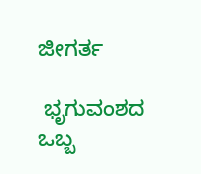ಜೀಗರ್ತ

 ಭೃಗುವಂಶದ ಒಬ್ಬ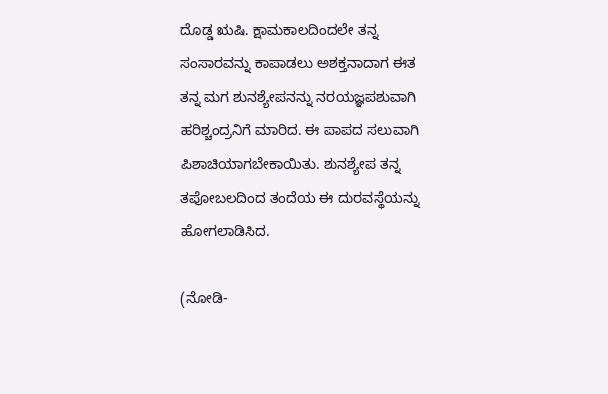ದೊಡ್ಡ ಋಷಿ. ಕ್ಷಾಮಕಾಲದಿಂದಲೇ ತನ್ನ ಸಂಸಾರವನ್ನು ಕಾಪಾಡಲು ಅಶಕ್ತನಾದಾಗ ಈತ ತನ್ನ ಮಗ ಶುನಶ್ಯೇಪನನ್ನು ನರಯಜ್ಞಪಶುವಾಗಿ ಹರಿಶ್ಚಂದ್ರನಿಗೆ ಮಾರಿದ. ಈ ಪಾಪದ ಸಲುವಾಗಿ ಪಿಶಾಚಿಯಾಗಬೇಕಾಯಿತು. ಶುನಶ್ಯೇಪ ತನ್ನ ತಪೋಬಲದಿಂದ ತಂದೆಯ ಈ ದುರವಸ್ಥೆಯನ್ನು ಹೋಗಲಾಡಿಸಿದ.

(ನೋಡಿ-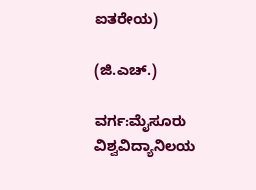ಐತರೇಯ)

(ಜಿ.ಎಚ್.)

ವರ್ಗ:ಮೈಸೂರು ವಿಶ್ವವಿದ್ಯಾನಿಲಯ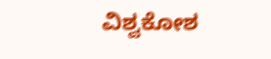ವಿಶ್ವಕೋಶ